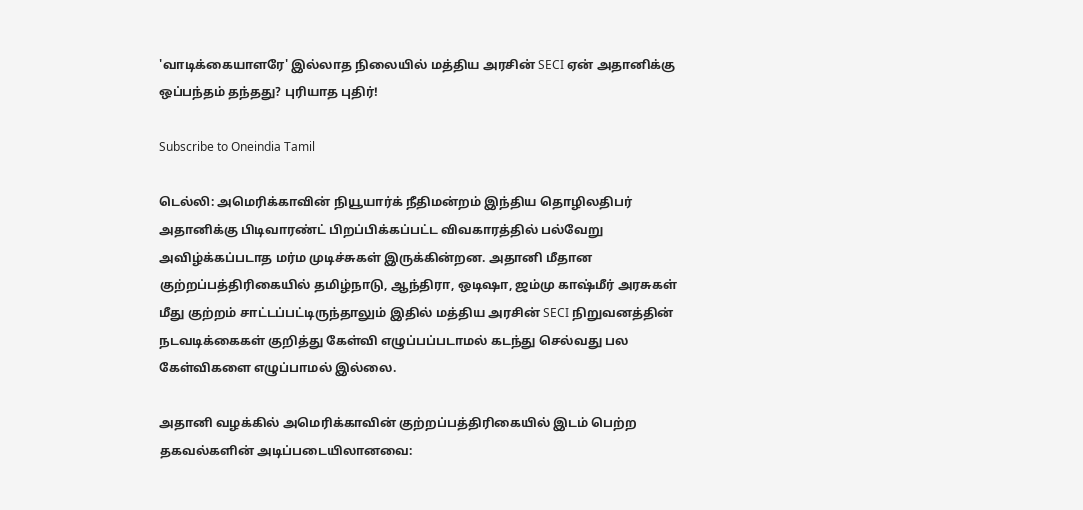'வாடிக்கையாளரே' இல்லாத நிலையில் மத்திய அரசின் SECI ஏன் அதானிக்கு ஒப்பந்தம் தந்தது? புரியாத புதிர்!

Subscribe to Oneindia Tamil

டெல்லி: அமெரிக்காவின் நியூயார்க் நீதிமன்றம் இந்திய தொழிலதிபர் அதானிக்கு பிடிவாரண்ட் பிறப்பிக்கப்பட்ட விவகாரத்தில் பல்வேறு அவிழ்க்கப்படாத மர்ம முடிச்சுகள் இருக்கின்றன. அதானி மீதான குற்றப்பத்திரிகையில் தமிழ்நாடு, ஆந்திரா, ஒடிஷா, ஜம்மு காஷ்மீர் அரசுகள் மீது குற்றம் சாட்டப்பட்டிருந்தாலும் இதில் மத்திய அரசின் SECI நிறுவனத்தின் நடவடிக்கைகள் குறித்து கேள்வி எழுப்பப்படாமல் கடந்து செல்வது பல கேள்விகளை எழுப்பாமல் இல்லை.

அதானி வழக்கில் அமெரிக்காவின் குற்றப்பத்திரிகையில் இடம் பெற்ற தகவல்களின் அடிப்படையிலானவை: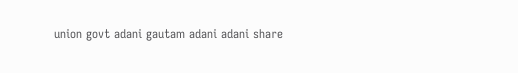union govt adani gautam adani adani share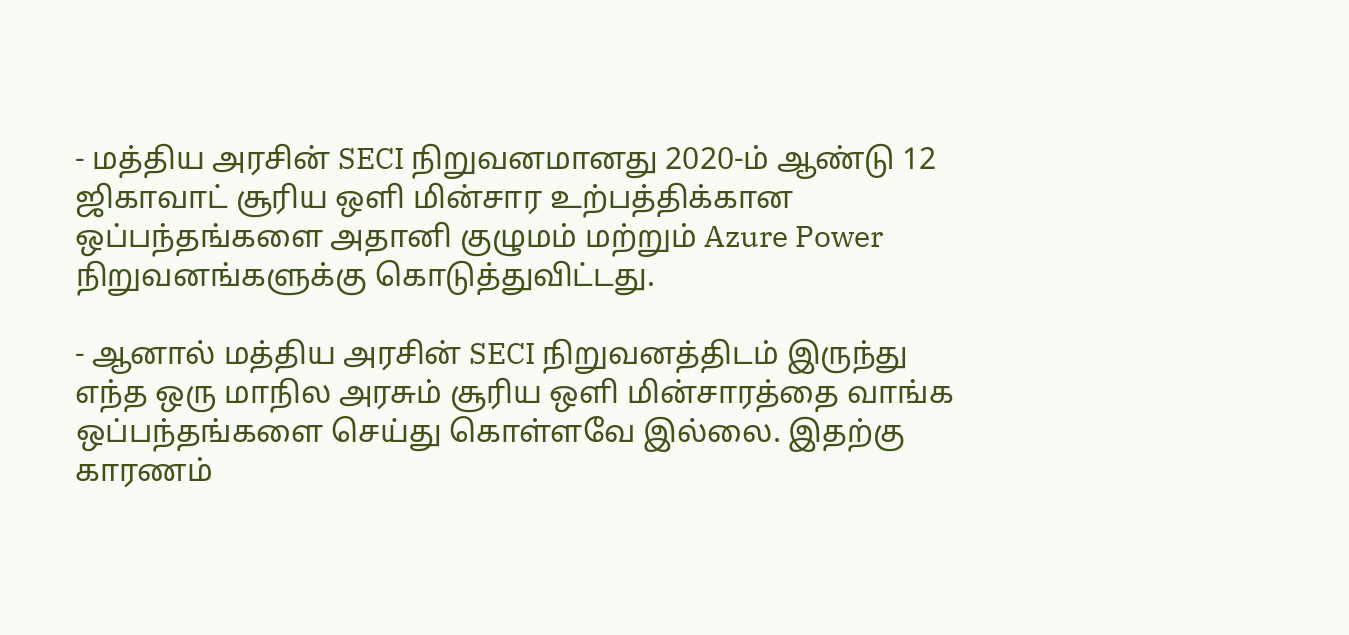- மத்திய அரசின் SECI நிறுவனமானது 2020-ம் ஆண்டு 12 ஜிகாவாட் சூரிய ஒளி மின்சார உற்பத்திக்கான ஒப்பந்தங்களை அதானி குழுமம் மற்றும் Azure Power நிறுவனங்களுக்கு கொடுத்துவிட்டது.

- ஆனால் மத்திய அரசின் SECI நிறுவனத்திடம் இருந்து எந்த ஒரு மாநில அரசும் சூரிய ஒளி மின்சாரத்தை வாங்க ஒப்பந்தங்களை செய்து கொள்ளவே இல்லை. இதற்கு காரணம்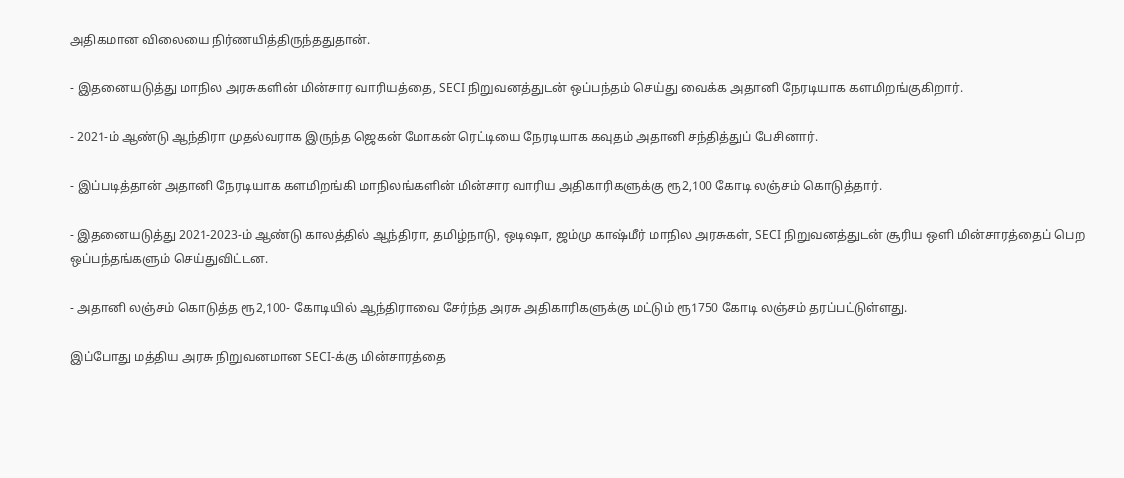அதிகமான விலையை நிர்ணயித்திருந்ததுதான்.

- இதனையடுத்து மாநில அரசுகளின் மின்சார வாரியத்தை, SECI நிறுவனத்துடன் ஒப்பந்தம் செய்து வைக்க அதானி நேரடியாக களமிறங்குகிறார்.

- 2021-ம் ஆண்டு ஆந்திரா முதல்வராக இருந்த ஜெகன் மோகன் ரெட்டியை நேரடியாக கவுதம் அதானி சந்தித்துப் பேசினார்.

- இப்படித்தான் அதானி நேரடியாக களமிறங்கி மாநிலங்களின் மின்சார வாரிய அதிகாரிகளுக்கு ரூ2,100 கோடி லஞ்சம் கொடுத்தார்.

- இதனையடுத்து 2021-2023-ம் ஆண்டு காலத்தில் ஆந்திரா, தமிழ்நாடு, ஒடிஷா, ஜம்மு காஷ்மீர் மாநில அரசுகள், SECI நிறுவனத்துடன் சூரிய ஒளி மின்சாரத்தைப் பெற ஒப்பந்தங்களும் செய்துவிட்டன.

- அதானி லஞ்சம் கொடுத்த ரூ2,100- கோடியில் ஆந்திராவை சேர்ந்த அரசு அதிகாரிகளுக்கு மட்டும் ரூ1750 கோடி லஞ்சம் தரப்பட்டுள்ளது.

இப்போது மத்திய அரசு நிறுவனமான SECI-க்கு மின்சாரத்தை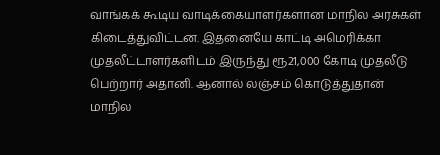வாங்கக் கூடிய வாடிக்கையாளர்களான மாநில அரசுகள் கிடைத்துவிட்டன. இதனையே காட்டி அமெரிக்கா முதலீட்டாளர்களிடம் இருந்து ரூ21,000 கோடி முதலீடு பெற்றார் அதானி. ஆனால் லஞ்சம் கொடுத்துதான் மாநில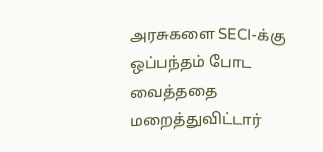அரசுகளை SECI-க்கு ஒப்பந்தம் போட வைத்ததை மறைத்துவிட்டார்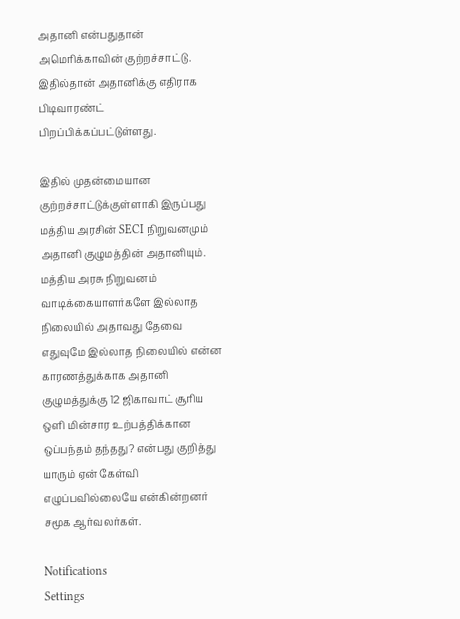அதானி என்பதுதான் அமெரிக்காவின் குற்றச்சாட்டு. இதில்தான் அதானிக்கு எதிராக பிடிவாரண்ட் பிறப்பிக்கப்பட்டுள்ளது.

இதில் முதன்மையான குற்றச்சாட்டுக்குள்ளாகி இருப்பது மத்திய அரசின் SECI நிறுவனமும் அதானி குழுமத்தின் அதானியும். மத்திய அரசு நிறுவனம் வாடிக்கையாளர்களே இல்லாத நிலையில் அதாவது தேவை எதுவுமே இல்லாத நிலையில் என்ன காரணத்துக்காக அதானி குழுமத்துக்கு 12 ஜிகாவாட் சூரிய ஒளி மின்சார உற்பத்திக்கான ஒப்பந்தம் தந்தது? என்பது குறித்து யாரும் ஏன் கேள்வி எழுப்பவில்லையே என்கின்றனர் சமூக ஆர்வலர்கள்.

Notifications
Settings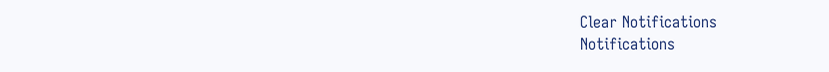Clear Notifications
Notifications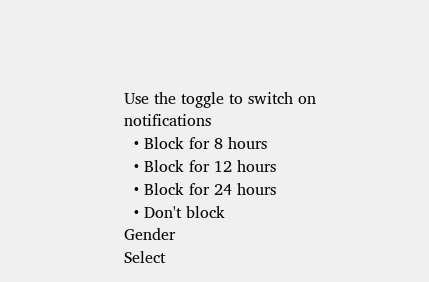Use the toggle to switch on notifications
  • Block for 8 hours
  • Block for 12 hours
  • Block for 24 hours
  • Don't block
Gender
Select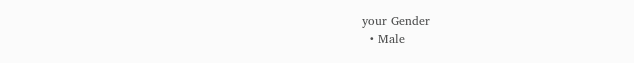your Gender
  • Male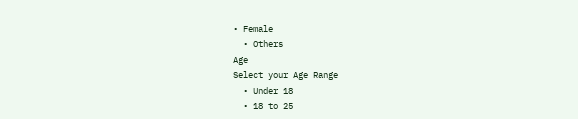• Female
  • Others
Age
Select your Age Range
  • Under 18
  • 18 to 25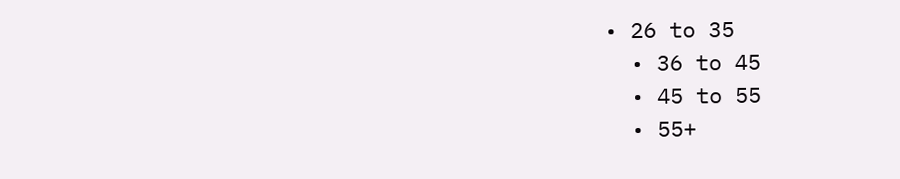• 26 to 35
  • 36 to 45
  • 45 to 55
  • 55+